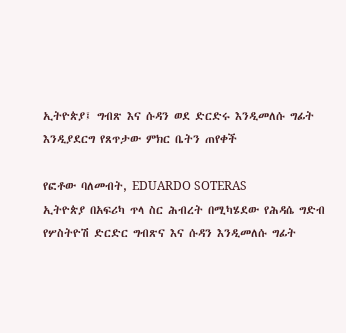ኢትዮጵያ፤ ግብጽ እና ሱዳን ወደ ድርድሩ እንዲመለሱ ግፊት እንዲያደርግ የጸጥታው ምክር ቤትን ጠየቀች

የፎቶው ባለመብት, EDUARDO SOTERAS
ኢትዮጵያ በአፍሪካ ጥላ ስር ሕብረት በሚካሄደው የሕዳሴ ግድብ የሦስትዮሽ ድርድር ግብጽና እና ሱዳን እንዲመለሱ ግፊት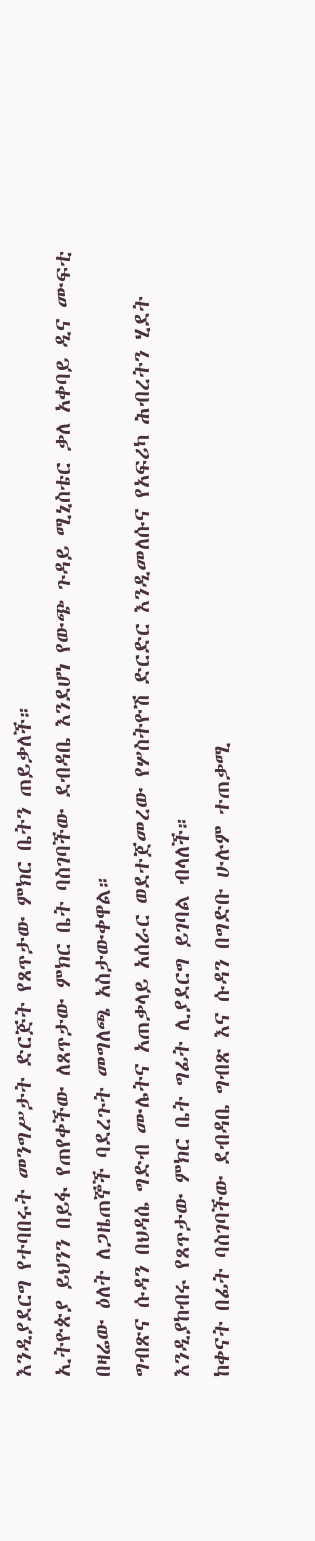እንዲያደርግ የተባበሩት መንግሥታት ድርጅት የጸጥታው ምክር ቤትን ጠይቃለች።
ኢትዮጵያ ይህንን በይፋ የጠየቀችው ለጸጥታው ምክር ቤት ባስገባችው ደብዳቤ እንደሆነ የውጭ ጉዳይ ሚኒስቴር ቃለ አቀባይ ዲና ሙፍቲ በዛሬው ዕለት ለጋዜጠኞች ባደረጉት መግለጫ አስታውቀዋል።
ግብጽና ሱዳን በህዳሴ ግድብ ሙሌትና አጠቃላይ አሰራር ወደተጀመረው የሦስትዮሽ ድርድር እንዲመለሱና የአፍሪካ ሕብረትን ሂደት እንዲያከብሩ የጸጥታው ምክር ቤት ግፊት ሊያደርግ ይገባል ብላለች።
ከቀናት በፊት ባስገባችው ደብዳቤ ግብጽ እና ሱዳን በግድቡ ሁሉም ተጠቃሚ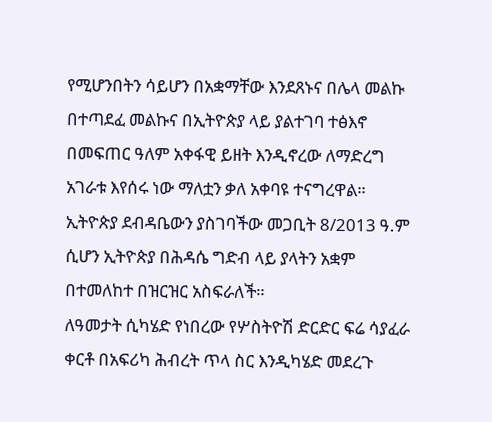የሚሆንበትን ሳይሆን በአቋማቸው እንደጸኑና በሌላ መልኩ በተጣደፈ መልኩና በኢትዮጵያ ላይ ያልተገባ ተፅእኖ በመፍጠር ዓለም አቀፋዊ ይዘት እንዲኖረው ለማድረግ አገራቱ እየሰሩ ነው ማለቷን ቃለ አቀባዩ ተናግረዋል።
ኢትዮጵያ ደብዳቤውን ያስገባችው መጋቢት 8/2013 ዓ.ም ሲሆን ኢትዮጵያ በሕዳሴ ግድብ ላይ ያላትን አቋም በተመለከተ በዝርዝር አስፍራለች።
ለዓመታት ሲካሄድ የነበረው የሦስትዮሽ ድርድር ፍሬ ሳያፈራ ቀርቶ በአፍሪካ ሕብረት ጥላ ስር እንዲካሄድ መደረጉ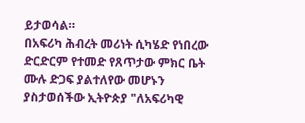ይታወሳል።
በአፍሪካ ሕብረት መሪነት ሲካሄድ የነበረው ድርድርም የተመድ የጸጥታው ምክር ቤት ሙሉ ድጋፍ ያልተለየው መሆኑን ያስታወሰችው ኢትዮጵያ "ለአፍሪካዊ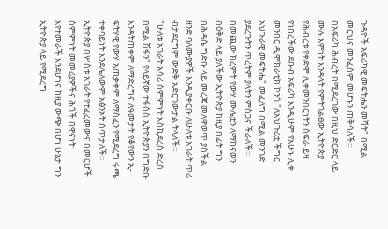ጉዳዮች አፍሪካዊ መፍትሔን መሻት" በሚል መርህና መንፈስም መሆኑን ጠቅሳለች።
በአፍሪካ ሕብረት በሚደረገው በዚህ ድርድር ላይ ሙሉ እምነት እንዳላት የምትገልፀው ኢትዮጵያ የሕብረቱ የቀድሞ ሊቀመንበርነትን ስፍራ ይዛ የነበረችው ደቡብ አፍሪካ እንዲሁም የአሁኑ ሊቀ መንበር ዲሞክራቲክ ኮንጎ "ለአህጉሪቷ ችግር አህጉራዊ መፍትሔ" መፈለግ በሚል መንገድ ያደረጉትን ጥረትም ያላትን ምስጋና ችራለች።
በመጪው ክረምት የውሃ ሙሌቷን ለማከናወን በዕቅድ ላይ ያለችው ኢትዮጵያ ከዚያ በፊት ግን በሕዳሴ ግድቡ ላይ መረጃ መለዋወጥ ያስችል ዘንድ ባለሙያዎች እንዲያቀርቡ ለሁለቱ አገራት ጥሪ ብታደርግም ውድቅ አድርገውታል ትላለች።
"ሁለቱ አገራት አሳሪ ስምምነት እስኪደረስ ድረስ በሚል ሽፋን" የላይኛው ተፋሰስ ኢትዮጵያን በግድቡ እንዳትጠቀም ለማድረግና ለዓመታት የቆየውን ኢ-ፍትሃዊ የውሃ አጠቃቀም ለማስፈን የሚደረግ ሩጫ ተቀባይነት እንደሌለውም አፅንኦት ሰጥታለች።
ኢትዮጵያ በሦስቱ አገራት የተፈረመውና በመርሆች ስምምነት መመሪያዎችና ሕጎች በዋናነት እየተመራች እንደሆነና ከዚያ ውጭ በሆነ ሁኔታ ግን ኢትዮጵያ ላይ የሚደረግ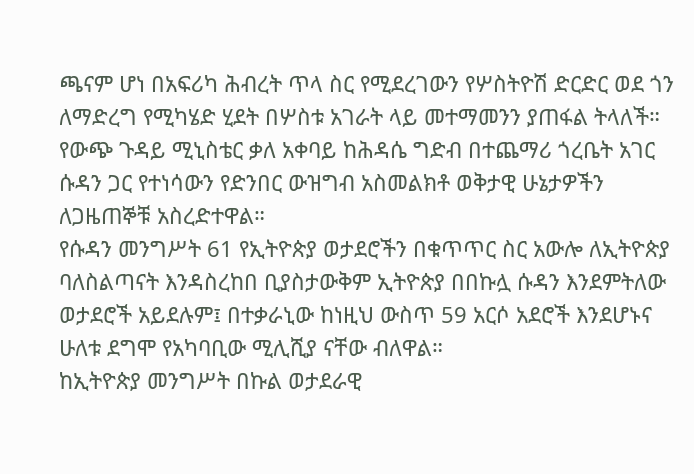ጫናም ሆነ በአፍሪካ ሕብረት ጥላ ስር የሚደረገውን የሦስትዮሽ ድርድር ወደ ጎን ለማድረግ የሚካሄድ ሂደት በሦስቱ አገራት ላይ መተማመንን ያጠፋል ትላለች።
የውጭ ጉዳይ ሚኒስቴር ቃለ አቀባይ ከሕዳሴ ግድብ በተጨማሪ ጎረቤት አገር ሱዳን ጋር የተነሳውን የድንበር ውዝግብ አስመልክቶ ወቅታዊ ሁኔታዎችን ለጋዜጠኞቹ አስረድተዋል።
የሱዳን መንግሥት 61 የኢትዮጵያ ወታደሮችን በቁጥጥር ስር አውሎ ለኢትዮጵያ ባለስልጣናት እንዳስረከበ ቢያስታውቅም ኢትዮጵያ በበኩሏ ሱዳን እንደምትለው ወታደሮች አይደሉም፤ በተቃራኒው ከነዚህ ውስጥ 59 አርሶ አደሮች እንደሆኑና ሁለቱ ደግሞ የአካባቢው ሚሊሺያ ናቸው ብለዋል።
ከኢትዮጵያ መንግሥት በኩል ወታደራዊ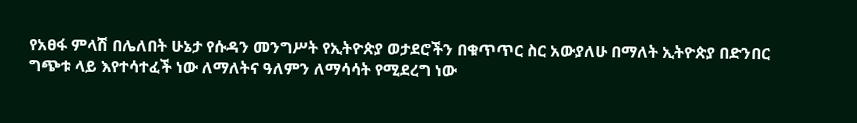የአፀፋ ምላሽ በሌለበት ሁኔታ የሱዳን መንግሥት የኢትዮጵያ ወታደሮችን በቁጥጥር ስር አውያለሁ በማለት ኢትዮጵያ በድንበር ግጭቱ ላይ እየተሳተፈች ነው ለማለትና ዓለምን ለማሳሳት የሚደረግ ነው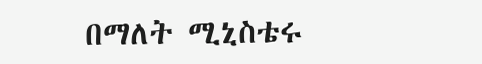በማለት ሚኒስቴሩ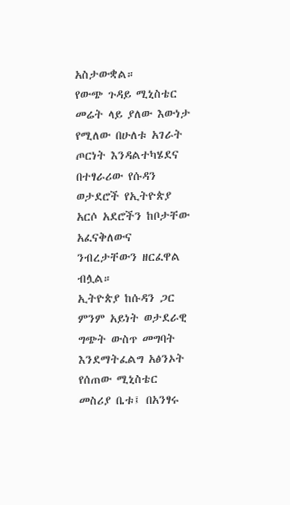አስታውቋል።
የውጭ ጉዳይ ሚኒስቴር መሬት ላይ ያለው እውነታ የሚለው በሁለቱ አገራት ጦርነት እንዳልተካሄደና በተፃራሪው የሱዳን ወታደሮች የኢትዮጵያ አርሶ አደሮችን ከቦታቸው አፈናቅለውና ንብረታቸውን ዘርፈዋል ብሏል።
ኢትዮጵያ ከሱዳን ጋር ምንም አይነት ወታደራዊ ግጭት ውስጥ መግባት እንደማትፈልግ አፅንኦት የሰጠው ሚኒስቴር መስሪያ ቤቱ፤ በአንፃሩ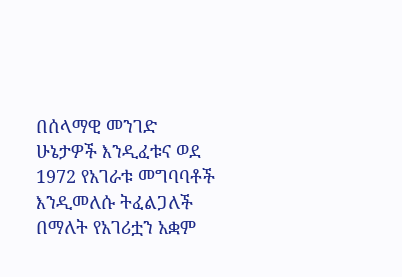በሰላማዊ መንገድ ሁኔታዎች እንዲፈቱና ወደ 1972 የአገራቱ መግባባቶች እንዲመለሱ ትፈልጋለች በማለት የአገሪቷን አቋም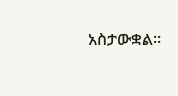አስታውቋል።